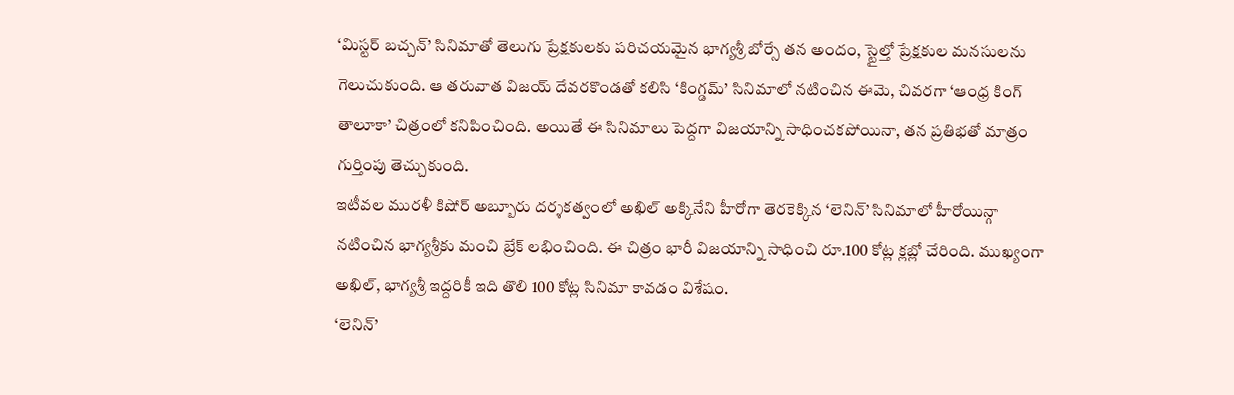‘మిస్టర్ బచ్చన్’ సినిమాతో తెలుగు ప్రేక్షకులకు పరిచయమైన భాగ్యశ్రీ బోర్సే తన అందం, స్టైల్తో ప్రేక్షకుల మనసులను గెలుచుకుంది. ఆ తరువాత విజయ్ దేవరకొండతో కలిసి ‘కింగ్డమ్’ సినిమాలో నటించిన ఈమె, చివరగా ‘ఆంధ్ర కింగ్ తాలూకా’ చిత్రంలో కనిపించింది. అయితే ఈ సినిమాలు పెద్దగా విజయాన్ని సాధించకపోయినా, తన ప్రతిభతో మాత్రం గుర్తింపు తెచ్చుకుంది.
ఇటీవల మురళీ కిషోర్ అబ్బూరు దర్శకత్వంలో అఖిల్ అక్కినేని హీరోగా తెరకెక్కిన ‘లెనిన్’ సినిమాలో హీరోయిన్గా నటించిన భాగ్యశ్రీకు మంచి బ్రేక్ లభించింది. ఈ చిత్రం భారీ విజయాన్ని సాధించి రూ.100 కోట్ల క్లబ్లో చేరింది. ముఖ్యంగా అఖిల్, భాగ్యశ్రీ ఇద్దరికీ ఇది తొలి 100 కోట్ల సినిమా కావడం విశేషం.
‘లెనిన్’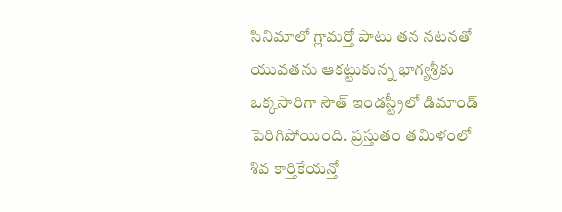సినిమాలో గ్లామర్తో పాటు తన నటనతో యువతను ఆకట్టుకున్న భాగ్యశ్రీకు ఒక్కసారిగా సౌత్ ఇండస్ట్రీలో డిమాండ్ పెరిగిపోయింది. ప్రస్తుతం తమిళంలో శివ కార్తికేయన్తో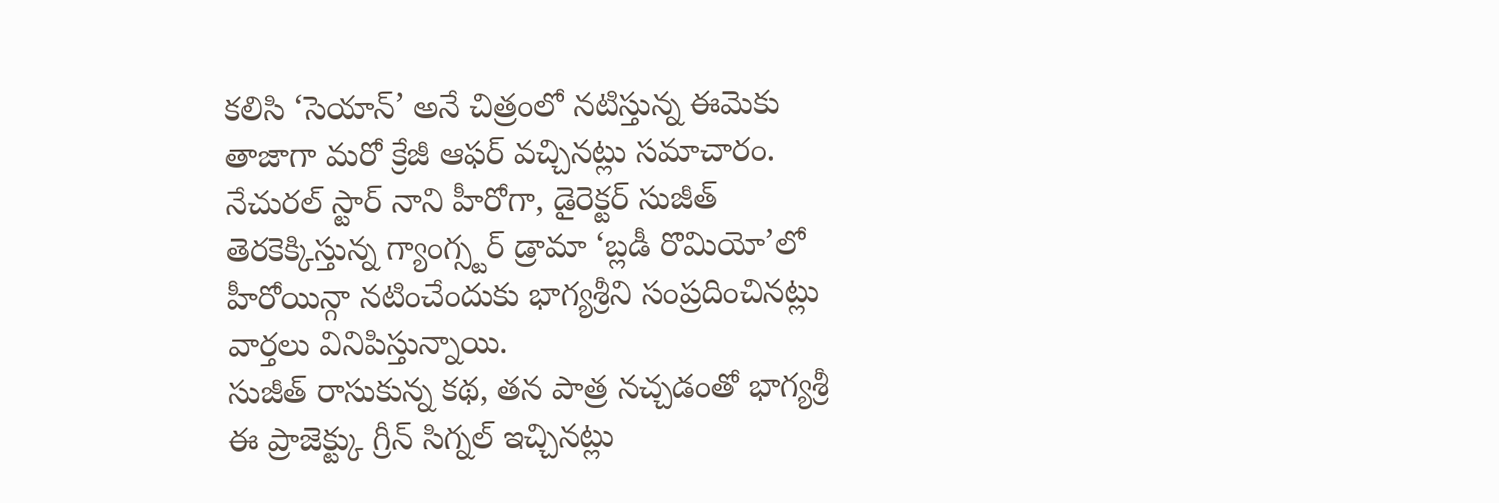కలిసి ‘సెయాన్’ అనే చిత్రంలో నటిస్తున్న ఈమెకు తాజాగా మరో క్రేజీ ఆఫర్ వచ్చినట్లు సమాచారం.
నేచురల్ స్టార్ నాని హీరోగా, డైరెక్టర్ సుజీత్ తెరకెక్కిస్తున్న గ్యాంగ్స్టర్ డ్రామా ‘బ్లడీ రొమియో’లో హీరోయిన్గా నటించేందుకు భాగ్యశ్రీని సంప్రదించినట్లు వార్తలు వినిపిస్తున్నాయి.
సుజీత్ రాసుకున్న కథ, తన పాత్ర నచ్చడంతో భాగ్యశ్రీ ఈ ప్రాజెక్ట్కు గ్రీన్ సిగ్నల్ ఇచ్చినట్లు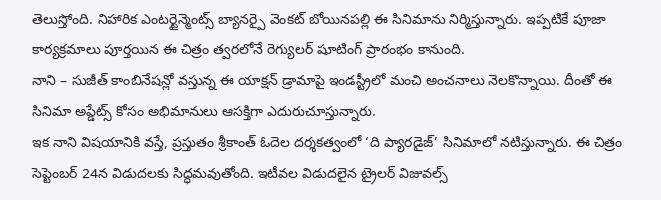తెలుస్తోంది. నిహారిక ఎంటర్టైన్మెంట్స్ బ్యానర్పై వెంకట్ బోయినపల్లి ఈ సినిమాను నిర్మిస్తున్నారు. ఇప్పటికే పూజా కార్యక్రమాలు పూర్తయిన ఈ చిత్రం త్వరలోనే రెగ్యులర్ షూటింగ్ ప్రారంభం కానుంది.
నాని – సుజీత్ కాంబినేషన్లో వస్తున్న ఈ యాక్షన్ డ్రామాపై ఇండస్ట్రీలో మంచి అంచనాలు నెలకొన్నాయి. దీంతో ఈ సినిమా అప్డేట్స్ కోసం అభిమానులు ఆసక్తిగా ఎదురుచూస్తున్నారు.
ఇక నాని విషయానికి వస్తే, ప్రస్తుతం శ్రీకాంత్ ఓదెల దర్శకత్వంలో ‘ది ప్యారడైజ్’ సినిమాలో నటిస్తున్నారు. ఈ చిత్రం సెప్టెంబర్ 24న విడుదలకు సిద్ధమవుతోంది. ఇటీవల విడుదలైన ట్రైలర్ విజువల్స్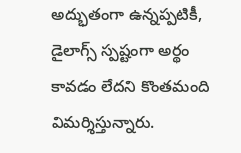అద్భుతంగా ఉన్నప్పటికీ, డైలాగ్స్ స్పష్టంగా అర్థం కావడం లేదని కొంతమంది విమర్శిస్తున్నారు.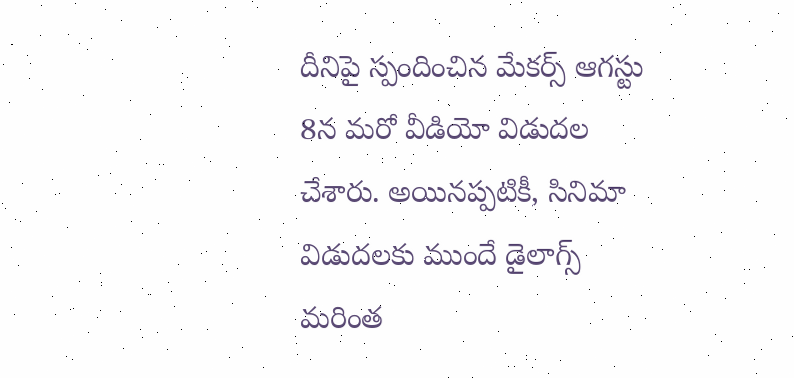దీనిపై స్పందించిన మేకర్స్ ఆగస్టు 8న మరో వీడియో విడుదల చేశారు. అయినప్పటికీ, సినిమా విడుదలకు ముందే డైలాగ్స్ మరింత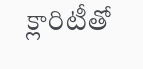క్లారిటీతో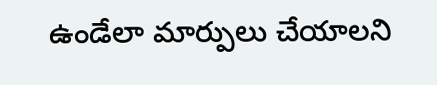ఉండేలా మార్పులు చేయాలని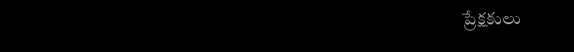ప్రేక్షకులు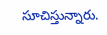సూచిస్తున్నారు.